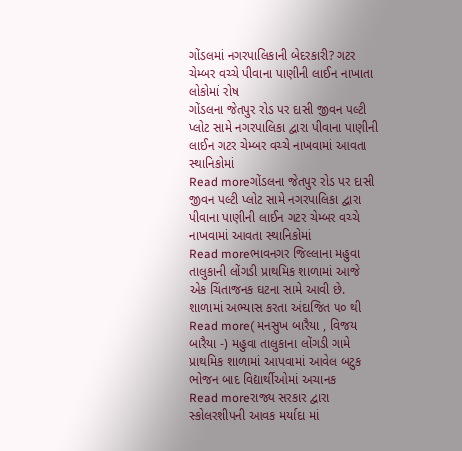ગોંડલમાં નગરપાલિકાની બેદરકારી? ગટર ચેમ્બર વચ્ચે પીવાના પાણીની લાઈન નાખાતા લોકોમાં રોષ
ગોંડલના જેતપુર રોડ પર દાસી જીવન પલ્ટી પ્લોટ સામે નગરપાલિકા દ્વારા પીવાના પાણીની લાઈન ગટર ચેમ્બર વચ્ચે નાખવામાં આવતા સ્થાનિકોમાં
Read moreગોંડલના જેતપુર રોડ પર દાસી જીવન પલ્ટી પ્લોટ સામે નગરપાલિકા દ્વારા પીવાના પાણીની લાઈન ગટર ચેમ્બર વચ્ચે નાખવામાં આવતા સ્થાનિકોમાં
Read moreભાવનગર જિલ્લાના મહુવા તાલુકાની લોંગડી પ્રાથમિક શાળામાં આજે એક ચિંતાજનક ઘટના સામે આવી છે. શાળામાં અભ્યાસ કરતા અંદાજિત ૫૦ થી
Read more( મનસુખ બારૈયા , વિજય બારૈયા -) મહુવા તાલુકાના લોંગડી ગામે પ્રાથમિક શાળામાં આપવામાં આવેલ બટુક ભોજન બાદ વિદ્યાર્થીઓમાં અચાનક
Read moreરાજ્ય સરકાર દ્વારા સ્કોલરશીપની આવક મર્યાદા માં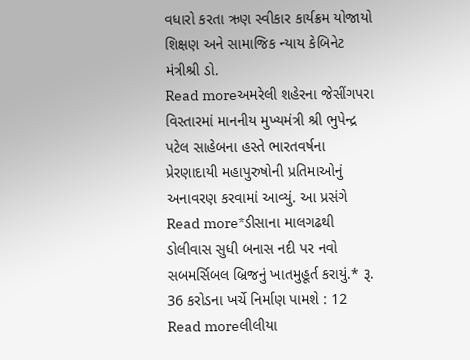વધારો કરતા ઋણ સ્વીકાર કાર્યક્રમ યોજાયો શિક્ષણ અને સામાજિક ન્યાય કેબિનેટ મંત્રીશ્રી ડો.
Read moreઅમરેલી શહેરના જેસીંગપરા વિસ્તારમાં માનનીય મુખ્યમંત્રી શ્રી ભુપેન્દ્ર પટેલ સાહેબના હસ્તે ભારતવર્ષના પ્રેરણાદાયી મહાપુરુષોની પ્રતિમાઓનું અનાવરણ કરવામાં આવ્યું. આ પ્રસંગે
Read more*ડીસાના માલગઢથી ડોલીવાસ સુધી બનાસ નદી પર નવો સબમર્સિબલ બ્રિજનું ખાતમુહૂર્ત કરાયું.* રૂ. 36 કરોડના ખર્ચે નિર્માણ પામશે : 12
Read moreલીલીયા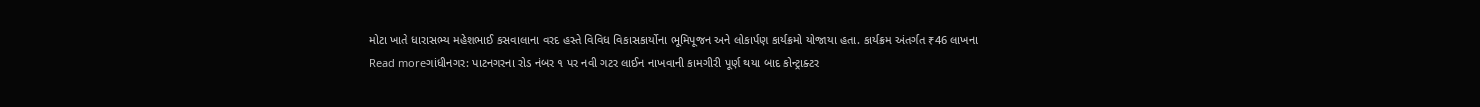મોટા ખાતે ધારાસભ્ય મહેશભાઈ કસવાલાના વરદ હસ્તે વિવિધ વિકાસકાર્યોના ભૂમિપૂજન અને લોકાર્પણ કાર્યક્રમો યોજાયા હતા. કાર્યક્રમ અંતર્ગત ₹46 લાખના
Read moreગાંધીનગર: પાટનગરના રોડ નંબર ૧ પર નવી ગટર લાઈન નાખવાની કામગીરી પૂર્ણ થયા બાદ કોન્ટ્રાક્ટર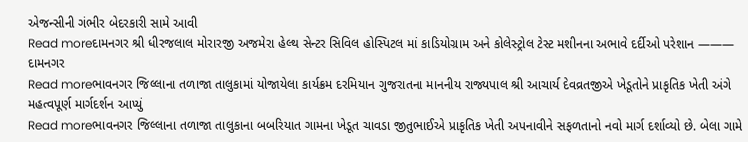એજન્સીની ગંભીર બેદરકારી સામે આવી
Read moreદામનગર શ્રી ધીરજલાલ મોરારજી અજમેરા હેલ્થ સેન્ટર સિવિલ હોસ્પિટલ માં કાડિયોગ્રામ અને કોલેસ્ટ્રોલ ટેસ્ટ મશીનના અભાવે દર્દીઓ પરેશાન ——— દામનગર
Read moreભાવનગર જિલ્લાના તળાજા તાલુકામાં યોજાયેલા કાર્યક્રમ દરમિયાન ગુજરાતના માનનીય રાજ્યપાલ શ્રી આચાર્ય દેવવ્રતજીએ ખેડૂતોને પ્રાકૃતિક ખેતી અંગે મહત્વપૂર્ણ માર્ગદર્શન આપ્યું
Read moreભાવનગર જિલ્લાના તળાજા તાલુકાના બબરિયાત ગામના ખેડૂત ચાવડા જીતુભાઈએ પ્રાકૃતિક ખેતી અપનાવીને સફળતાનો નવો માર્ગ દર્શાવ્યો છે. બેલા ગામે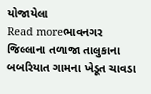યોજાયેલા
Read moreભાવનગર જિલ્લાના તળાજા તાલુકાના બબરિયાત ગામના ખેડૂત ચાવડા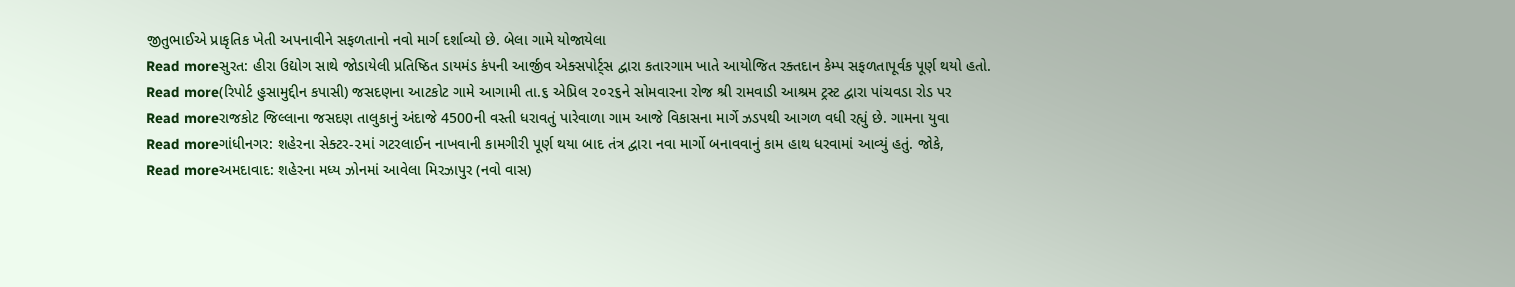જીતુભાઈએ પ્રાકૃતિક ખેતી અપનાવીને સફળતાનો નવો માર્ગ દર્શાવ્યો છે. બેલા ગામે યોજાયેલા
Read moreસુરત: હીરા ઉદ્યોગ સાથે જોડાયેલી પ્રતિષ્ઠિત ડાયમંડ કંપની આર્જીવ એક્સપોર્ટ્સ દ્વારા કતારગામ ખાતે આયોજિત રક્તદાન કેમ્પ સફળતાપૂર્વક પૂર્ણ થયો હતો.
Read more(રિપોર્ટ હુસામુદ્દીન કપાસી) જસદણના આટકોટ ગામે આગામી તા.૬ એપ્રિલ ૨૦૨૬ને સોમવારના રોજ શ્રી રામવાડી આશ્રમ ટ્રસ્ટ દ્વારા પાંચવડા રોડ પર
Read moreરાજકોટ જિલ્લાના જસદણ તાલુકાનું અંદાજે 4500ની વસ્તી ધરાવતું પારેવાળા ગામ આજે વિકાસના માર્ગે ઝડપથી આગળ વધી રહ્યું છે. ગામના યુવા
Read moreગાંધીનગર: શહેરના સેક્ટર-૨માં ગટરલાઈન નાખવાની કામગીરી પૂર્ણ થયા બાદ તંત્ર દ્વારા નવા માર્ગો બનાવવાનું કામ હાથ ધરવામાં આવ્યું હતું. જોકે,
Read moreઅમદાવાદ: શહેરના મધ્ય ઝોનમાં આવેલા મિરઝાપુર (નવો વાસ)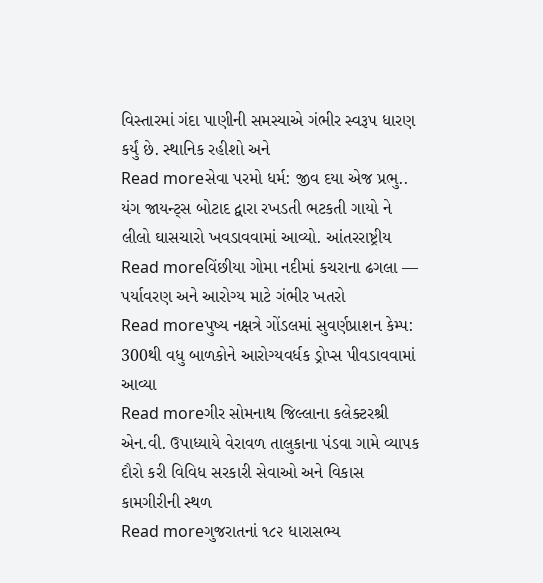વિસ્તારમાં ગંદા પાણીની સમસ્યાએ ગંભીર સ્વરૂપ ધારણ કર્યું છે. સ્થાનિક રહીશો અને
Read moreસેવા પરમો ધર્મ: જીવ દયા એજ પ્રભુ.. યંગ જાયન્ટ્સ બોટાદ દ્વારા રખડતી ભટકતી ગાયો ને લીલો ઘાસચારો ખવડાવવામાં આવ્યો. આંતરરાષ્ટ્રીય
Read moreવિંછીયા ગોમા નદીમાં કચરાના ઢગલા — પર્યાવરણ અને આરોગ્ય માટે ગંભીર ખતરો
Read moreપુષ્ય નક્ષત્રે ગોંડલમાં સુવર્ણપ્રાશન કેમ્પ: 300થી વધુ બાળકોને આરોગ્યવર્ધક ડ્રોપ્સ પીવડાવવામાં આવ્યા
Read moreગીર સોમનાથ જિલ્લાના કલેક્ટરશ્રી એન.વી. ઉપાધ્યાયે વેરાવળ તાલુકાના પંડવા ગામે વ્યાપક દૌરો કરી વિવિધ સરકારી સેવાઓ અને વિકાસ કામગીરીની સ્થળ
Read moreગુજરાતનાં ૧૮૨ ધારાસભ્ય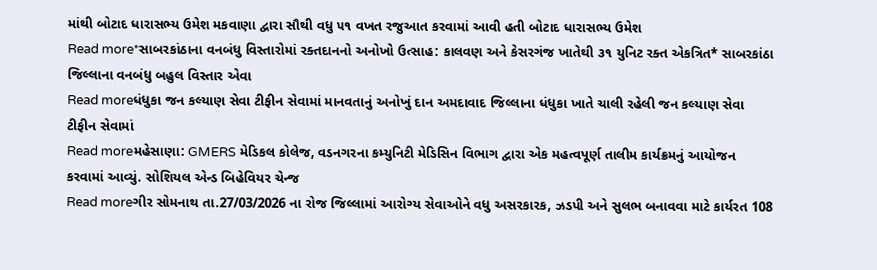માંથી બોટાદ ધારાસભ્ય ઉમેશ મકવાણા દ્વારા સૌથી વધુ ૫૧ વખત રજુઆત કરવામાં આવી હતી બોટાદ ધારાસભ્ય ઉમેશ
Read more*સાબરકાંઠાના વનબંધુ વિસ્તારોમાં રક્તદાનનો અનોખો ઉત્સાહ: કાલવણ અને કેસરગંજ ખાતેથી ૩૧ યુનિટ રક્ત એકત્રિત* સાબરકાંઠા જિલ્લાના વનબંધુ બહુલ વિસ્તાર એવા
Read moreધંધુકા જન કલ્યાણ સેવા ટીફીન સેવામાં માનવતાનું અનોખું દાન અમદાવાદ જિલ્લાના ધંધુકા ખાતે ચાલી રહેલી જન કલ્યાણ સેવા ટીફીન સેવામાં
Read moreમહેસાણા: GMERS મેડિકલ કોલેજ, વડનગરના કમ્યુનિટી મેડિસિન વિભાગ દ્વારા એક મહત્વપૂર્ણ તાલીમ કાર્યક્રમનું આયોજન કરવામાં આવ્યું. સોશિયલ એન્ડ બિહેવિયર ચેન્જ
Read moreગીર સોમનાથ તા.27/03/2026 ના રોજ જિલ્લામાં આરોગ્ય સેવાઓને વધુ અસરકારક, ઝડપી અને સુલભ બનાવવા માટે કાર્યરત 108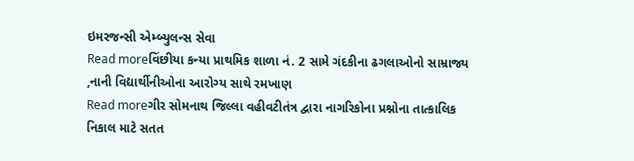ઇમરજન્સી એમ્બ્યુલન્સ સેવા
Read moreવિંછીયા કન્યા પ્રાથમિક શાળા નં. 2 સામે ગંદકીના ઢગલાઓનો સામ્રાજ્ય ,નાની વિદ્યાર્થીનીઓના આરોગ્ય સાથે રમખાણ
Read moreગીર સોમનાથ જિલ્લા વહીવટીતંત્ર દ્વારા નાગરિકોના પ્રશ્નોના તાત્કાલિક નિકાલ માટે સતત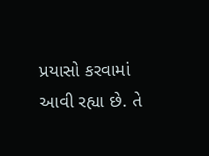પ્રયાસો કરવામાં આવી રહ્યા છે. તે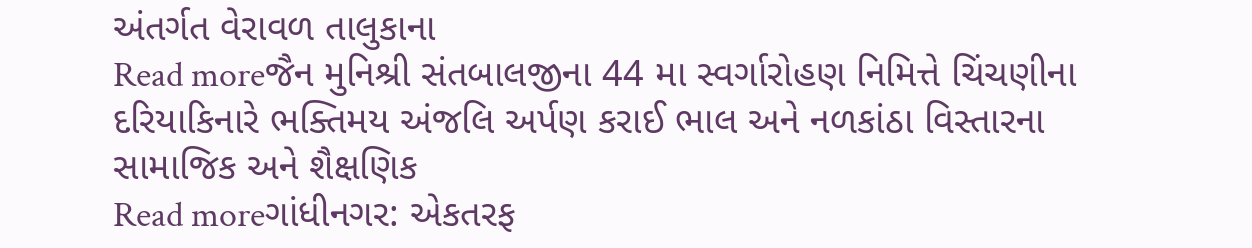અંતર્ગત વેરાવળ તાલુકાના
Read moreજૈન મુનિશ્રી સંતબાલજીના 44 મા સ્વર્ગારોહણ નિમિત્તે ચિંચણીના દરિયાકિનારે ભક્તિમય અંજલિ અર્પણ કરાઈ ભાલ અને નળકાંઠા વિસ્તારના સામાજિક અને શૈક્ષણિક
Read moreગાંધીનગર: એકતરફ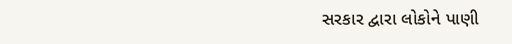સરકાર દ્વારા લોકોને પાણી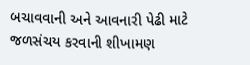બચાવવાની અને આવનારી પેઢી માટે જળસંચય કરવાની શીખામણ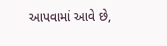આપવામાં આવે છે,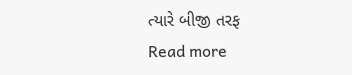ત્યારે બીજી તરફ
Read more